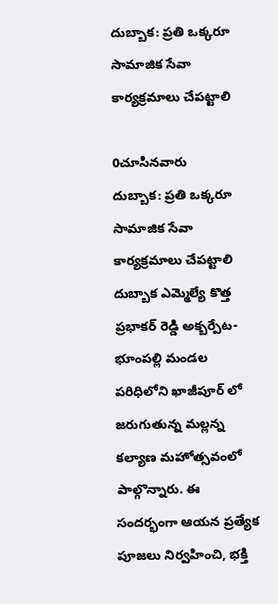దుబ్బాక: ప్రతి ఒక్కరూ సామాజిక సేవా కార్యక్రమాలు చేపట్టాలి

0చూసినవారు
దుబ్బాక: ప్రతి ఒక్కరూ సామాజిక సేవా కార్యక్రమాలు చేపట్టాలి
దుబ్బాక ఎమ్మెల్యే కొత్త ప్రభాకర్ రెడ్డి అక్బర్పేట-భూంపల్లి మండల పరిధిలోని ఖాజీపూర్ లో జరుగుతున్న మల్లన్న కల్యాణ మహోత్సవంలో పాల్గొన్నారు. ఈ సందర్భంగా ఆయన ప్రత్యేక పూజలు నిర్వహించి, భక్తి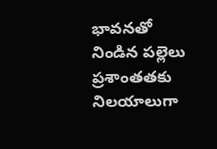భావనతో నిండిన పల్లెలు ప్రశాంతతకు నిలయాలుగా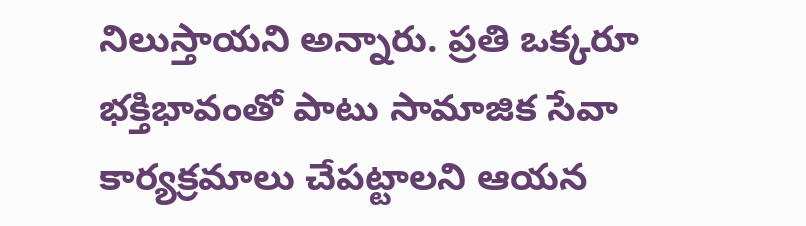నిలుస్తాయని అన్నారు. ప్రతి ఒక్కరూ భక్తిభావంతో పాటు సామాజిక సేవా కార్యక్రమాలు చేపట్టాలని ఆయన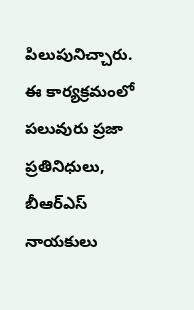పిలుపునిచ్చారు. ఈ కార్యక్రమంలో పలువురు ప్రజా ప్రతినిధులు, బీఆర్ఎస్ నాయకులు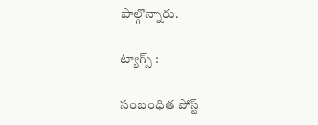పాల్గొన్నారు.

ట్యాగ్స్ :

సంబంధిత పోస్ట్